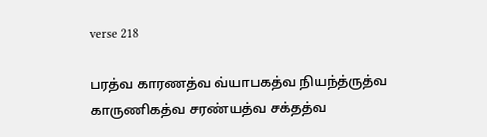verse 218

பரத்வ காரணத்வ வ்யாபகத்வ நியந்த்ருத்வ காருணிகத்வ சரண்யத்வ சக்தத்வ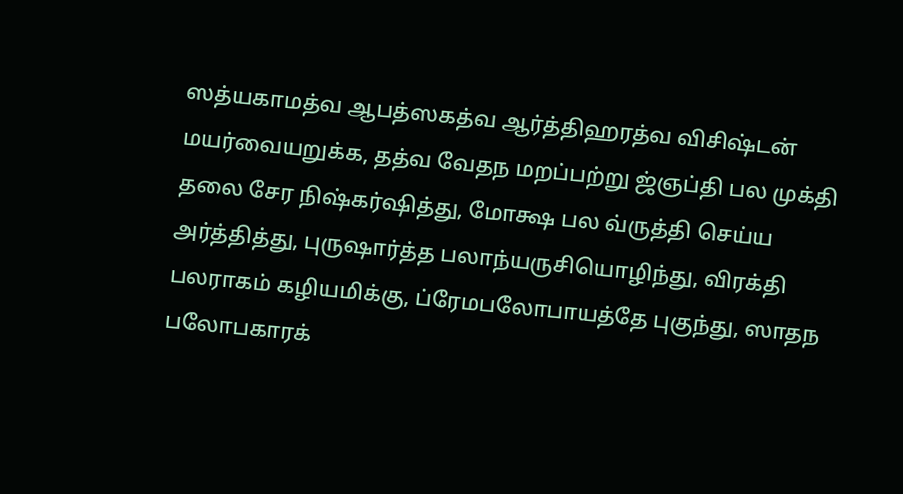ஸத்யகாமத்வ ஆபத்ஸகத்வ ஆர்த்திஹரத்வ விசிஷ்டன் மயர்வையறுக்க, தத்வ வேதந மறப்பற்று ஜ்ஞப்தி பல முக்தி தலை சேர நிஷ்கர்ஷித்து, மோக்ஷ பல வ்ருத்தி செய்ய அர்த்தித்து, புருஷார்த்த பலாந்யருசியொழிந்து, விரக்தி பலராகம் கழியமிக்கு, ப்ரேமபலோபாயத்தே புகுந்து, ஸாதந பலோபகாரக்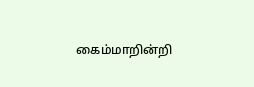கைம்மாறின்றி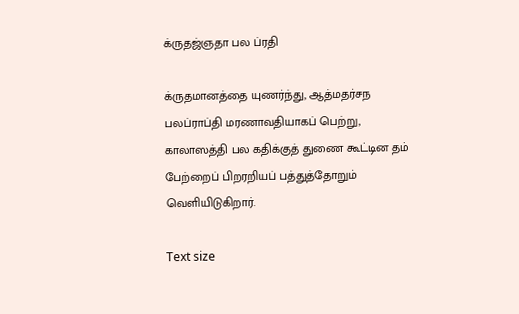க்ருதஜ்ஞதா பல ப்ரதி

க்ருதமானத்தை யுணர்ந்து, ஆத்மதர்சந பலப்ராப்தி மரணாவதியாகப் பெற்று, காலாஸத்தி பல கதிக்குத் துணை கூட்டின தம் பேற்றைப் பிறரறியப் பத்துத்தோறும் வெளியிடுகிறார்.

Text size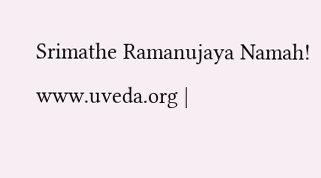Srimathe Ramanujaya Namah! www.uveda.org |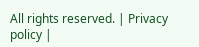All rights reserved. | Privacy policy |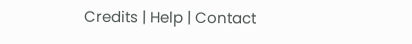Credits | Help | Contact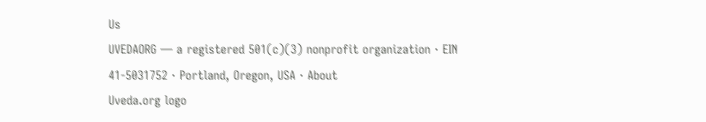Us
UVEDAORG — a registered 501(c)(3) nonprofit organization · EIN 41-5031752 · Portland, Oregon, USA · About
Uveda.org logo